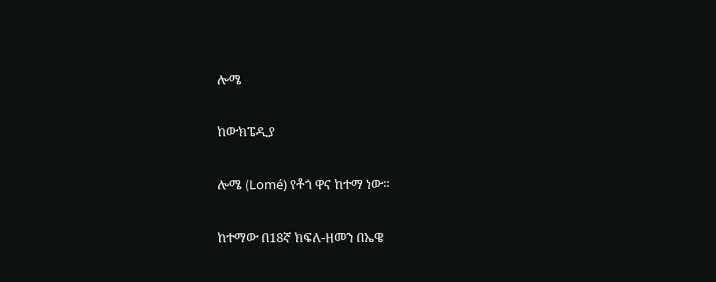ሎሜ

ከውክፔዲያ

ሎሜ (Lomé) የቶጎ ዋና ከተማ ነው።

ከተማው በ18ኛ ክፍለ-ዘመን በኤዌ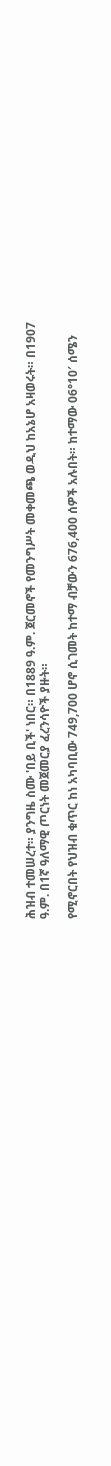ሕዝብ ተመሠረተ። ያንግዜ ስሙ 'በይ ቢች' ነበር። በ1889 ዓ.ም. ጀርመኖች የመንግሥት መቀመጫ ወዲህ ከአኔሆ አዛወሩት። በ1907 ዓ.ም. በ1ኛ ዓለማዊ ጦርነት መጀመርያ ፈረንሳዮች ያዙት።

የሚኖርበት የህዝብ ቁጥር ከነ አካባቢው 749,700 ሆኖ ሲገመት ከተማ ብቻውን 676,400 ሰዎች አሉበት። ከተማው 06°10′ ሰሜን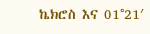ኬክሮስ እና 01°21′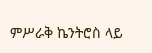ምሥራቅ ኬንትሮስ ላይ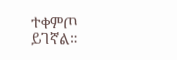ተቀምጦ ይገኛል።